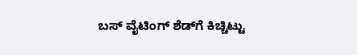ಬಸ್ ವೈಟಿಂಗ್ ಶೆಡ್‌ಗೆ ಕಿಚ್ಚಿಟ್ಟು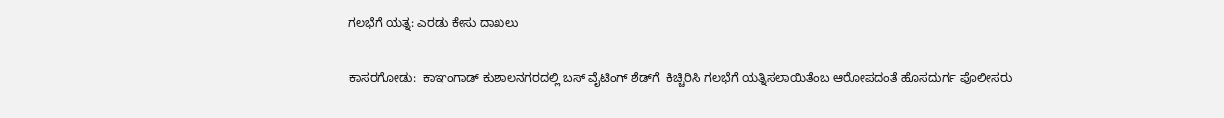ಗಲಭೆಗೆ ಯತ್ನ: ಎರಡು ಕೇಸು ದಾಖಲು

ಕಾಸರಗೋಡು:  ಕಾಞಂಗಾಡ್ ಕುಶಾಲನಗರದಲ್ಲಿ ಬಸ್ ವೈಟಿಂಗ್ ಶೆಡ್‌ಗೆ  ಕಿಚ್ಚಿರಿಸಿ ಗಲಭೆಗೆ ಯತ್ನಿಸಲಾಯಿತೆಂಬ ಆರೋಪದಂತೆ ಹೊಸದುರ್ಗ ಪೊಲೀಸರು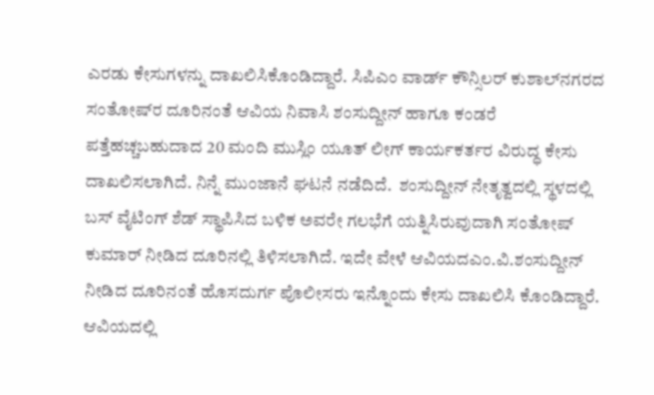ಎರಡು ಕೇಸುಗಳನ್ನು ದಾಖಲಿಸಿಕೊಂಡಿದ್ದಾರೆ. ಸಿಪಿಎಂ ವಾರ್ಡ್ ಕೌನ್ಸಿಲರ್ ಕುಶಾಲ್‌ನಗರದ ಸಂತೋಷ್‌ರ ದೂರಿನಂತೆ ಆವಿಯ ನಿವಾಸಿ ಶಂಸುದ್ದೀನ್ ಹಾಗೂ ಕಂಡರೆ ಪತ್ತೆಹಚ್ಚಬಹುದಾದ 20 ಮಂದಿ ಮುಸ್ಲಿಂ ಯೂತ್ ಲೀಗ್ ಕಾರ್ಯಕರ್ತರ ವಿರುದ್ಧ ಕೇಸು ದಾಖಲಿಸಲಾಗಿದೆ. ನಿನ್ನೆ ಮುಂಜಾನೆ ಘಟನೆ ನಡೆದಿದೆ.  ಶಂಸುದ್ದೀನ್ ನೇತೃತ್ವದಲ್ಲಿ ಸ್ಥಳದಲ್ಲಿ ಬಸ್ ವೈಟಿಂಗ್ ಶೆಡ್ ಸ್ಥಾಪಿಸಿದ ಬಳಿಕ ಅವರೇ ಗಲಭೆಗೆ ಯತ್ನಿಸಿರುವುದಾಗಿ ಸಂತೋಷ್ ಕುಮಾರ್ ನೀಡಿದ ದೂರಿನಲ್ಲಿ ತಿಳಿಸಲಾಗಿದೆ. ಇದೇ ವೇಳೆ ಆವಿಯದಎಂ.ವಿ.ಶಂಸುದ್ದೀನ್ ನೀಡಿದ ದೂರಿನಂತೆ ಹೊಸದುರ್ಗ ಪೊಲೀಸರು ಇನ್ನೊಂದು ಕೇಸು ದಾಖಲಿಸಿ ಕೊಂಡಿದ್ದಾರೆ. ಆವಿಯದಲ್ಲಿ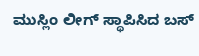ಮುಸ್ಲಿಂ ಲೀಗ್ ಸ್ಥಾಪಿಸಿದ ಬಸ್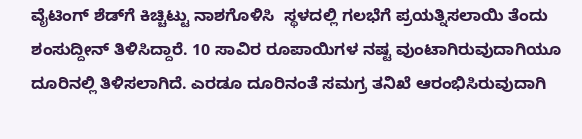ವೈಟಿಂಗ್ ಶೆಡ್‌ಗೆ ಕಿಚ್ಚಿಟ್ಟು ನಾಶಗೊಳಿಸಿ  ಸ್ಥಳದಲ್ಲಿ ಗಲಭೆಗೆ ಪ್ರಯತ್ನಿಸಲಾಯಿ ತೆಂದು ಶಂಸುದ್ದೀನ್ ತಿಳಿಸಿದ್ದಾರೆ. 10 ಸಾವಿರ ರೂಪಾಯಿಗಳ ನಷ್ಟ ವುಂಟಾಗಿರುವುದಾಗಿಯೂ ದೂರಿನಲ್ಲಿ ತಿಳಿಸಲಾಗಿದೆ. ಎರಡೂ ದೂರಿನಂತೆ ಸಮಗ್ರ ತನಿಖೆ ಆರಂಭಿಸಿರುವುದಾಗಿ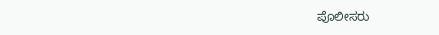ಪೊಲೀಸರು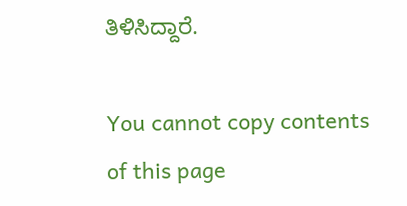ತಿಳಿಸಿದ್ದಾರೆ.

You cannot copy contents of this page